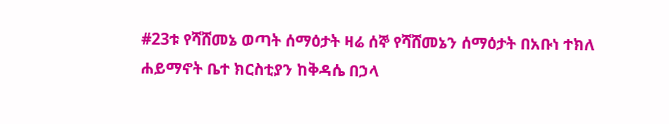#23ቱ የሻሸመኔ ወጣት ሰማዕታት ዛሬ ሰኞ የሻሸመኔን ሰማዕታት በአቡነ ተክለ ሐይማኖት ቤተ ክርስቲያን ከቅዳሴ በኃላ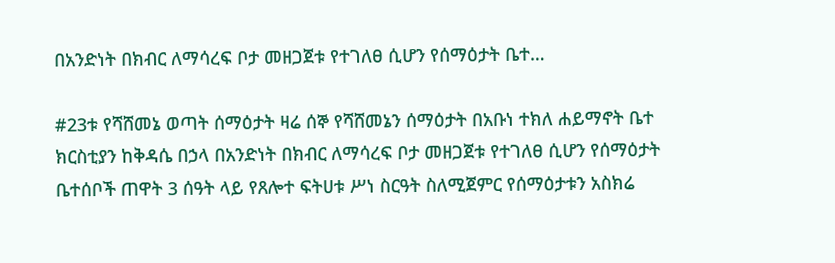በአንድነት በክብር ለማሳረፍ ቦታ መዘጋጀቱ የተገለፀ ሲሆን የሰማዕታት ቤተ…

#23ቱ የሻሸመኔ ወጣት ሰማዕታት ዛሬ ሰኞ የሻሸመኔን ሰማዕታት በአቡነ ተክለ ሐይማኖት ቤተ ክርስቲያን ከቅዳሴ በኃላ በአንድነት በክብር ለማሳረፍ ቦታ መዘጋጀቱ የተገለፀ ሲሆን የሰማዕታት ቤተሰቦች ጠዋት 3 ሰዓት ላይ የጸሎተ ፍትሀቱ ሥነ ስርዓት ስለሚጀምር የሰማዕታቱን አስክሬ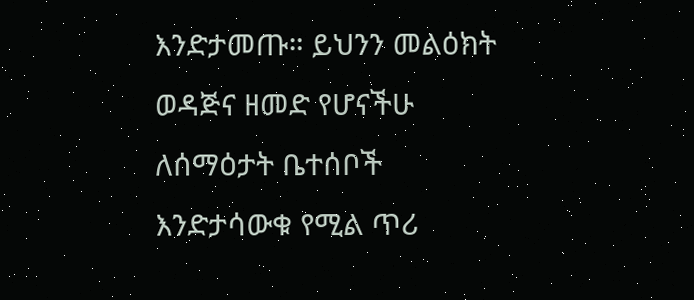እንድታመጡ። ይህንን መልዕክት ወዳጅና ዘመድ የሆናችሁ ለሰማዕታት ቤተሰቦች እንድታሳውቁ የሚል ጥሪ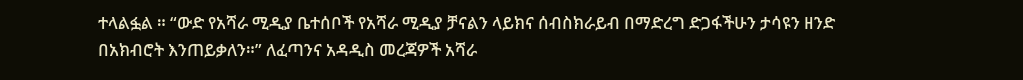ተላልፏል ። “ውድ የአሻራ ሚዲያ ቤተሰቦች የአሻራ ሚዲያ ቻናልን ላይክና ሰብስክራይብ በማድረግ ድጋፋችሁን ታሳዩን ዘንድ በአክብሮት እንጠይቃለን።” ለፈጣንና አዳዲስ መረጃዎች አሻራ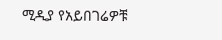ሚዲያ የአይበገሬዎቹ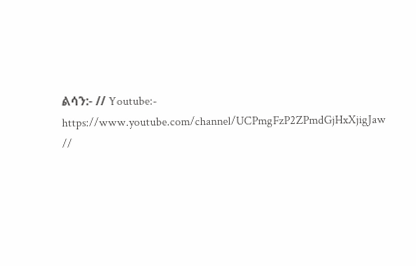ልሳን:- // Youtube:- https://www.youtube.com/channel/UCPmgFzP2ZPmdGjHxXjigJaw //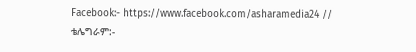Facebook:- https://www.facebook.com/asharamedia24 // ቴሌግራም:-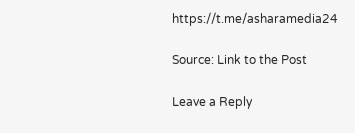https://t.me/asharamedia24

Source: Link to the Post

Leave a Reply